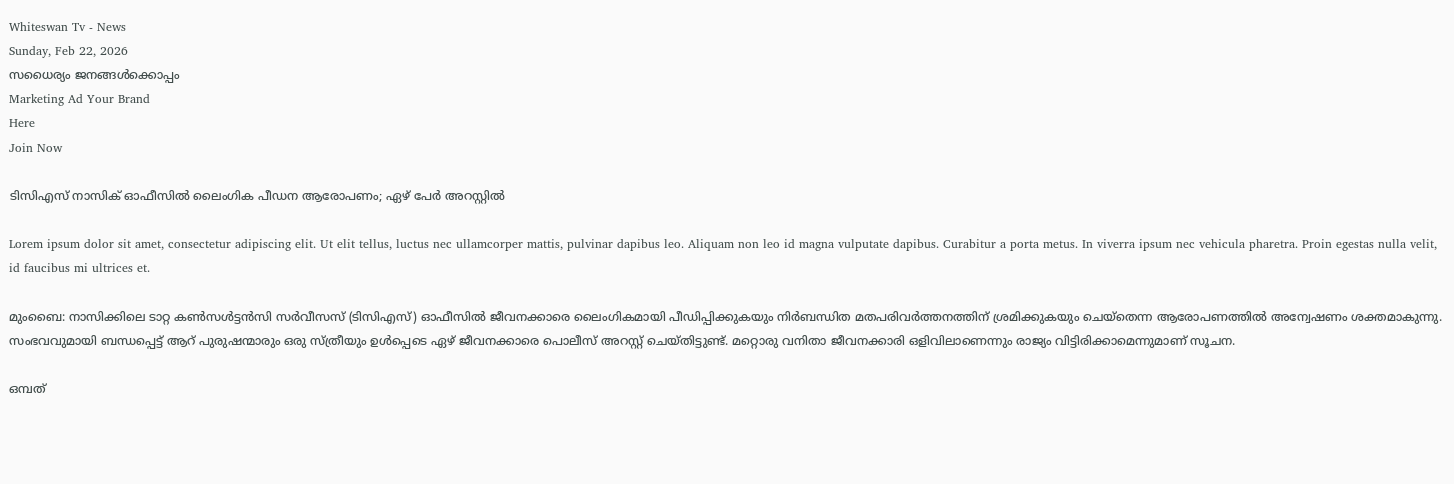Whiteswan Tv - News
Sunday, Feb 22, 2026
സധൈര്യം ജനങ്ങൾക്കൊപ്പം
Marketing Ad Your Brand
Here
Join Now

ടിസിഎസ് നാസിക് ഓഫീസിൽ ലൈംഗിക പീഡന ആരോപണം; ഏഴ് പേർ അറസ്റ്റിൽ

Lorem ipsum dolor sit amet, consectetur adipiscing elit. Ut elit tellus, luctus nec ullamcorper mattis, pulvinar dapibus leo. Aliquam non leo id magna vulputate dapibus. Curabitur a porta metus. In viverra ipsum nec vehicula pharetra. Proin egestas nulla velit, id faucibus mi ultrices et.

മുംബൈ: നാസിക്കിലെ ടാറ്റ കൺസൾട്ടൻസി സർവീസസ് (ടിസിഎസ്) ഓഫീസിൽ ജീവനക്കാരെ ലൈംഗികമായി പീഡിപ്പിക്കുകയും നിർബന്ധിത മതപരിവർത്തനത്തിന് ശ്രമിക്കുകയും ചെയ്തെന്ന ആരോപണത്തിൽ അന്വേഷണം ശക്തമാകുന്നു. സംഭവവുമായി ബന്ധപ്പെട്ട് ആറ് പുരുഷന്മാരും ഒരു സ്ത്രീയും ഉൾപ്പെടെ ഏഴ് ജീവനക്കാരെ പൊലീസ് അറസ്റ്റ് ചെയ്തിട്ടുണ്ട്. മറ്റൊരു വനിതാ ജീവനക്കാരി ഒളിവിലാണെന്നും രാജ്യം വിട്ടിരിക്കാമെന്നുമാണ് സൂചന.

ഒമ്പത്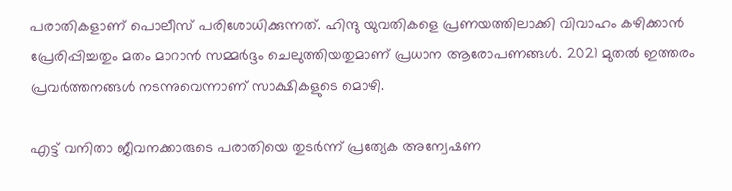പരാതികളാണ് പൊലീസ് പരിശോധിക്കുന്നത്. ഹിന്ദു യുവതികളെ പ്രണയത്തിലാക്കി വിവാഹം കഴിക്കാൻ പ്രേരിപ്പിച്ചതും മതം മാറാൻ സമ്മർദ്ദം ചെലുത്തിയതുമാണ് പ്രധാന ആരോപണങ്ങൾ. 2021 മുതൽ ഇത്തരം പ്രവർത്തനങ്ങൾ നടന്നുവെന്നാണ് സാക്ഷികളുടെ മൊഴി.

എട്ട് വനിതാ ജീവനക്കാരുടെ പരാതിയെ തുടർന്ന് പ്രത്യേക അന്വേഷണ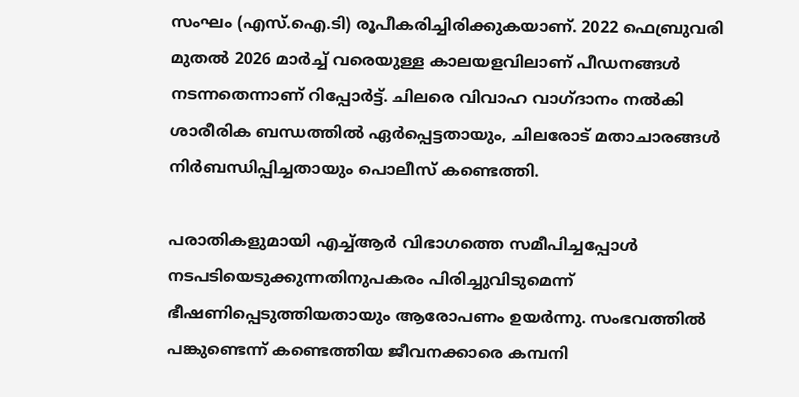സംഘം (എസ്.ഐ.ടി) രൂപീകരിച്ചിരിക്കുകയാണ്. 2022 ഫെബ്രുവരി മുതൽ 2026 മാർച്ച് വരെയുള്ള കാലയളവിലാണ് പീഡനങ്ങൾ നടന്നതെന്നാണ് റിപ്പോർട്ട്. ചിലരെ വിവാഹ വാഗ്ദാനം നൽകി ശാരീരിക ബന്ധത്തിൽ ഏർപ്പെട്ടതായും, ചിലരോട് മതാചാരങ്ങൾ നിർബന്ധിപ്പിച്ചതായും പൊലീസ് കണ്ടെത്തി.

പരാതികളുമായി എച്ച്ആർ വിഭാഗത്തെ സമീപിച്ചപ്പോൾ നടപടിയെടുക്കുന്നതിനുപകരം പിരിച്ചുവിടുമെന്ന് ഭീഷണിപ്പെടുത്തിയതായും ആരോപണം ഉയർന്നു. സംഭവത്തിൽ പങ്കുണ്ടെന്ന് കണ്ടെത്തിയ ജീവനക്കാരെ കമ്പനി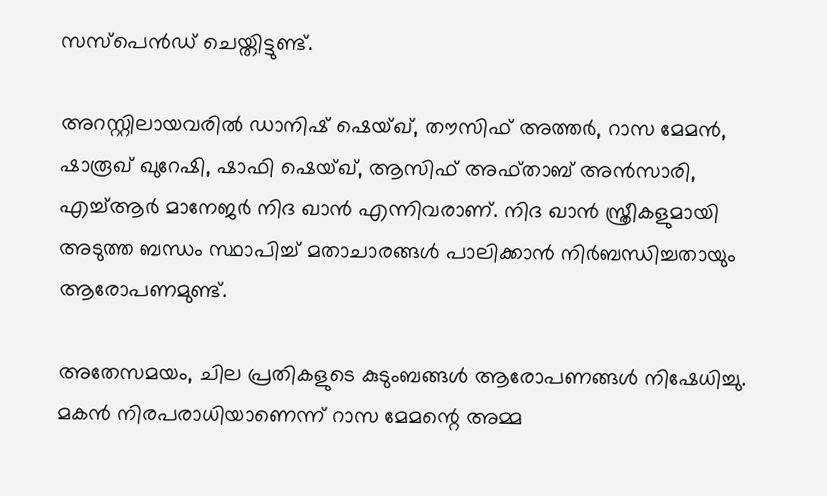സസ്‌പെൻഡ് ചെയ്തിട്ടുണ്ട്.

അറസ്റ്റിലായവരിൽ ഡാനിഷ് ഷെയ്ഖ്, തൗസിഫ് അത്തർ, റാസ മേമൻ, ഷാരൂഖ് ഖുറേഷി, ഷാഫി ഷെയ്ഖ്, ആസിഫ് അഫ്താബ് അൻസാരി, എച്ച്ആർ മാനേജർ നിദ ഖാൻ എന്നിവരാണ്. നിദ ഖാൻ സ്ത്രീകളുമായി അടുത്ത ബന്ധം സ്ഥാപിച്ച് മതാചാരങ്ങൾ പാലിക്കാൻ നിർബന്ധിച്ചതായും ആരോപണമുണ്ട്.

അതേസമയം, ചില പ്രതികളുടെ കുടുംബങ്ങൾ ആരോപണങ്ങൾ നിഷേധിച്ചു. മകൻ നിരപരാധിയാണെന്ന് റാസ മേമന്റെ അമ്മ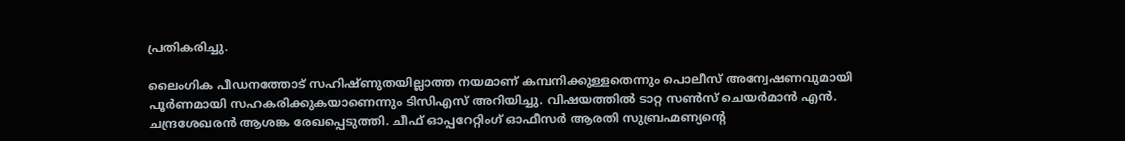പ്രതികരിച്ചു.

ലൈംഗിക പീഡനത്തോട് സഹിഷ്ണുതയില്ലാത്ത നയമാണ് കമ്പനിക്കുള്ളതെന്നും പൊലീസ് അന്വേഷണവുമായി പൂർണമായി സഹകരിക്കുകയാണെന്നും ടിസിഎസ് അറിയിച്ചു. വിഷയത്തിൽ ടാറ്റ സൺസ് ചെയർമാൻ എൻ. ചന്ദ്രശേഖരൻ ആശങ്ക രേഖപ്പെടുത്തി. ചീഫ് ഓപ്പറേറ്റിംഗ് ഓഫീസർ ആരതി സുബ്രഹ്മണ്യന്റെ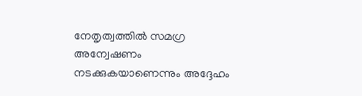നേതൃത്വത്തിൽ സമഗ്ര അന്വേഷണം നടക്കുകയാണെന്നും അദ്ദേഹം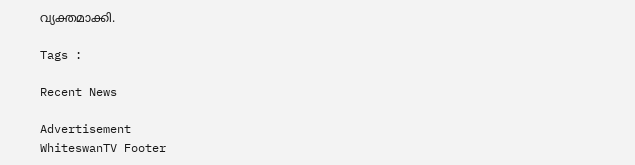വ്യക്തമാക്കി.

Tags :

Recent News

Advertisement
WhiteswanTV Footer